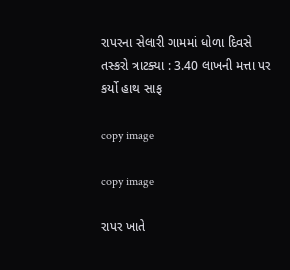રાપરના સેલારી ગામમાં ધોળા દિવસે તસ્કરો ત્રાટક્યા : 3.40 લાખની મત્તા પર કર્યો હાથ સાફ

copy image

copy image

રાપર ખાતે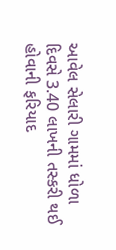આવેલ સેલારી ગામમાં ધોળા દિવસે 3.40 લાખની તસ્કરી થઈ હોવાની ફરિયાદ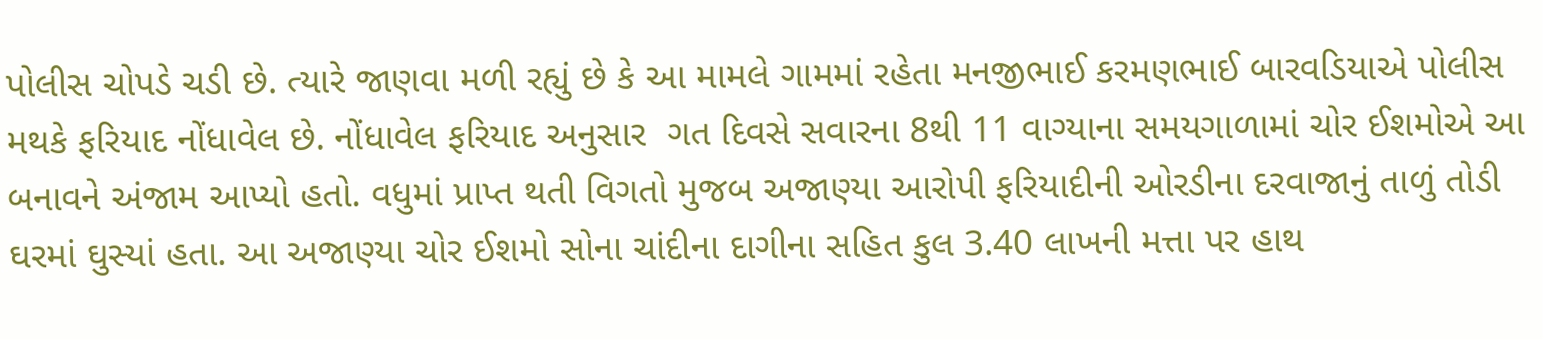પોલીસ ચોપડે ચડી છે. ત્યારે જાણવા મળી રહ્યું છે કે આ મામલે ગામમાં રહેતા મનજીભાઈ કરમણભાઈ બારવડિયાએ પોલીસ મથકે ફરિયાદ નોંધાવેલ છે. નોંધાવેલ ફરિયાદ અનુસાર  ગત દિવસે સવારના 8થી 11 વાગ્યાના સમયગાળામાં ચોર ઈશમોએ આ બનાવને અંજામ આપ્યો હતો. વધુમાં પ્રાપ્ત થતી વિગતો મુજબ અજાણ્યા આરોપી ફરિયાદીની ઓરડીના દરવાજાનું તાળું તોડી ઘરમાં ઘુસ્યાં હતા. આ અજાણ્યા ચોર ઈશમો સોના ચાંદીના દાગીના સહિત કુલ 3.40 લાખની મત્તા પર હાથ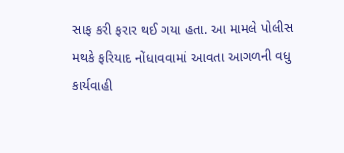સાફ કરી ફરાર થઈ ગયા હતા. આ મામલે પોલીસ મથકે ફરિયાદ નોંધાવવામાં આવતા આગળની વધુ કાર્યવાહી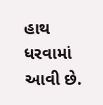હાથ ધરવામાં આવી છે.